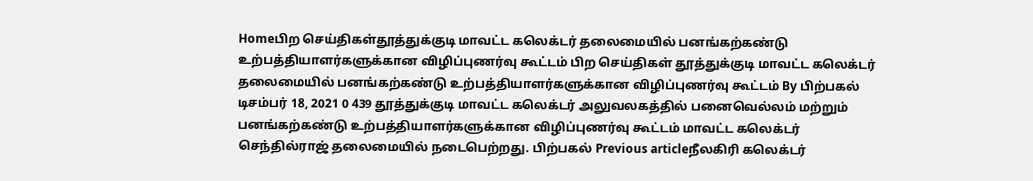Homeபிற செய்திகள்தூத்துக்குடி மாவட்ட கலெக்டர் தலைமையில் பனங்கற்கண்டு உற்பத்தியாளர்களுக்கான விழிப்புணர்வு கூட்டம் பிற செய்திகள் தூத்துக்குடி மாவட்ட கலெக்டர் தலைமையில் பனங்கற்கண்டு உற்பத்தியாளர்களுக்கான விழிப்புணர்வு கூட்டம் By பிற்பகல் டிசம்பர் 18, 2021 0 439 தூத்துக்குடி மாவட்ட கலெக்டர் அலுவலகத்தில் பனைவெல்லம் மற்றும் பனங்கற்கண்டு உற்பத்தியாளர்களுக்கான விழிப்புணர்வு கூட்டம் மாவட்ட கலெக்டர் செந்தில்ராஜ் தலைமையில் நடைபெற்றது. பிற்பகல் Previous articleநீலகிரி கலெக்டர்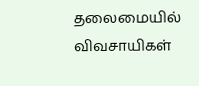தலைமையில் விவசாயிகள்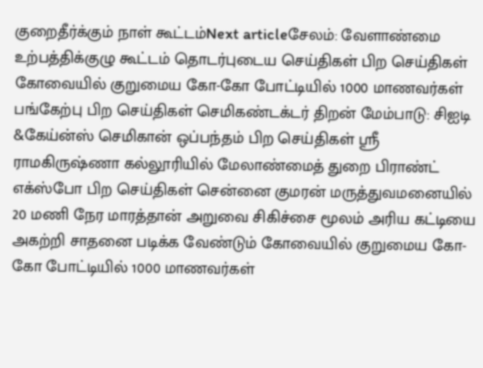குறைதீர்க்கும் நாள் கூட்டம்Next articleசேலம்: வேளாண்மை உற்பத்திக்குழு கூட்டம் தொடர்புடைய செய்திகள் பிற செய்திகள் கோவையில் குறுமைய கோ-கோ போட்டியில் 1000 மாணவர்கள் பங்கேற்பு பிற செய்திகள் செமிகண்டக்டர் திறன் மேம்பாடு: சிஐடி &கேய்ன்ஸ் செமிகான் ஒப்பந்தம் பிற செய்திகள் ஸ்ரீ ராமகிருஷ்ணா கல்லூரியில் மேலாண்மைத் துறை பிராண்ட் எக்ஸ்போ பிற செய்திகள் சென்னை குமரன் மருத்துவமனையில் 20 மணி நேர மாரத்தான் அறுவை சிகிச்சை மூலம் அரிய கட்டியை அகற்றி சாதனை படிக்க வேண்டும் கோவையில் குறுமைய கோ-கோ போட்டியில் 1000 மாணவர்கள்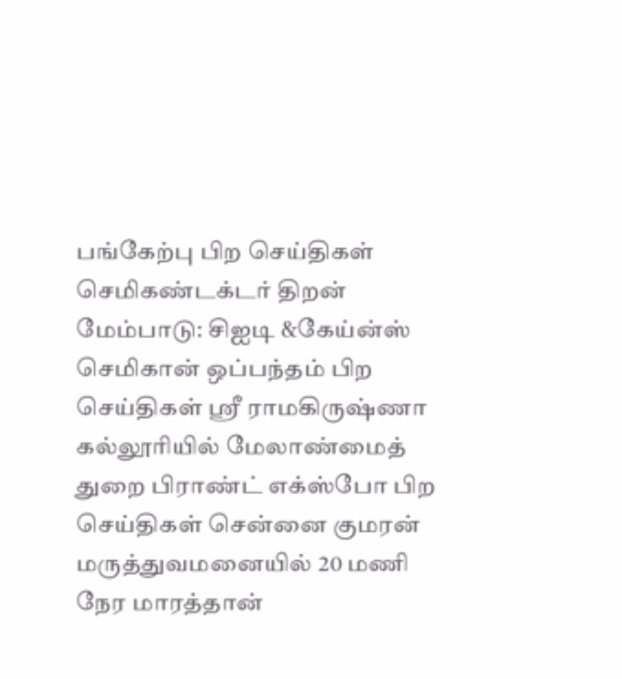பங்கேற்பு பிற செய்திகள் செமிகண்டக்டர் திறன் மேம்பாடு: சிஐடி &கேய்ன்ஸ் செமிகான் ஒப்பந்தம் பிற செய்திகள் ஸ்ரீ ராமகிருஷ்ணா கல்லூரியில் மேலாண்மைத் துறை பிராண்ட் எக்ஸ்போ பிற செய்திகள் சென்னை குமரன் மருத்துவமனையில் 20 மணி நேர மாரத்தான்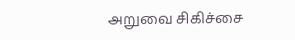அறுவை சிகிச்சை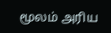மூலம் அரிய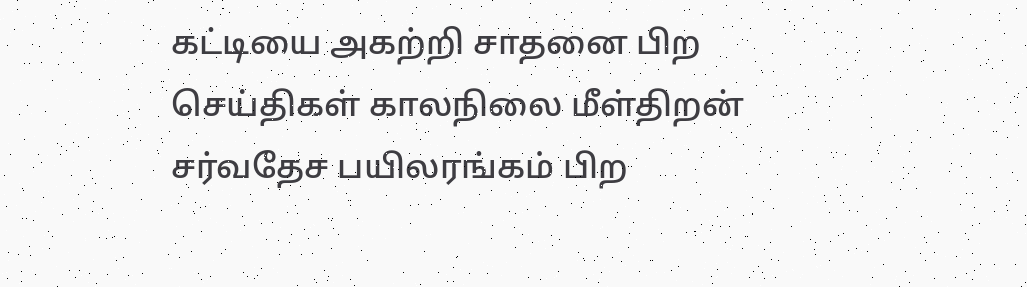கட்டியை அகற்றி சாதனை பிற செய்திகள் காலநிலை மீள்திறன் சர்வதேச பயிலரங்கம் பிற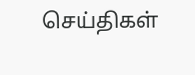செய்திகள்